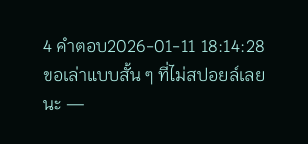4 คำตอบ2026-01-11 18:14:28
ขอเล่าแบบสั้น ๆ ที่ไม่สปอยล์เลยนะ —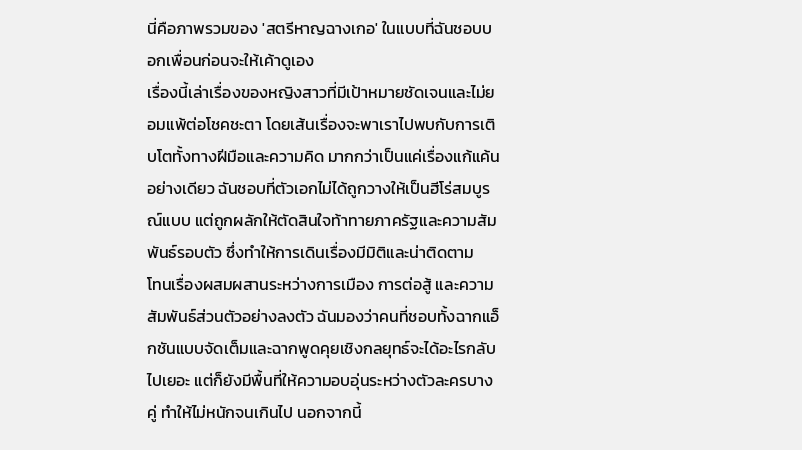นี่คือภาพรวมของ 'สตรีหาญฉางเกอ' ในแบบที่ฉันชอบบอกเพื่อนก่อนจะให้เค้าดูเอง
เรื่องนี้เล่าเรื่องของหญิงสาวที่มีเป้าหมายชัดเจนและไม่ยอมแพ้ต่อโชคชะตา โดยเส้นเรื่องจะพาเราไปพบกับการเติบโตทั้งทางฝีมือและความคิด มากกว่าเป็นแค่เรื่องแก้แค้นอย่างเดียว ฉันชอบที่ตัวเอกไม่ได้ถูกวางให้เป็นฮีโร่สมบูรณ์แบบ แต่ถูกผลักให้ตัดสินใจท้าทายภาครัฐและความสัมพันธ์รอบตัว ซึ่งทำให้การเดินเรื่องมีมิติและน่าติดตาม
โทนเรื่องผสมผสานระหว่างการเมือง การต่อสู้ และความสัมพันธ์ส่วนตัวอย่างลงตัว ฉันมองว่าคนที่ชอบทั้งฉากแอ็กชันแบบจัดเต็มและฉากพูดคุยเชิงกลยุทธ์จะได้อะไรกลับไปเยอะ แต่ก็ยังมีพื้นที่ให้ความอบอุ่นระหว่างตัวละครบางคู่ ทำให้ไม่หนักจนเกินไป นอกจากนี้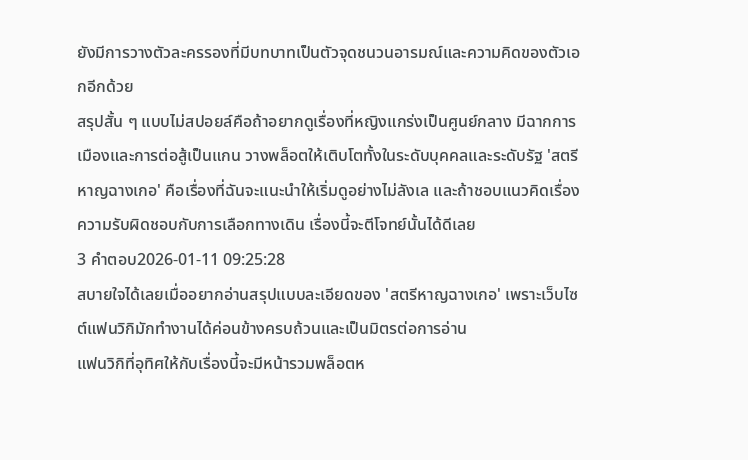ยังมีการวางตัวละครรองที่มีบทบาทเป็นตัวจุดชนวนอารมณ์และความคิดของตัวเอกอีกด้วย
สรุปสั้น ๆ แบบไม่สปอยล์คือถ้าอยากดูเรื่องที่หญิงแกร่งเป็นศูนย์กลาง มีฉากการเมืองและการต่อสู้เป็นแกน วางพล็อตให้เติบโตทั้งในระดับบุคคลและระดับรัฐ 'สตรีหาญฉางเกอ' คือเรื่องที่ฉันจะแนะนำให้เริ่มดูอย่างไม่ลังเล และถ้าชอบแนวคิดเรื่องความรับผิดชอบกับการเลือกทางเดิน เรื่องนี้จะตีโจทย์นั้นได้ดีเลย
3 คำตอบ2026-01-11 09:25:28
สบายใจได้เลยเมื่ออยากอ่านสรุปแบบละเอียดของ 'สตรีหาญฉางเกอ' เพราะเว็บไซต์แฟนวิกิมักทำงานได้ค่อนข้างครบถ้วนและเป็นมิตรต่อการอ่าน
แฟนวิกิที่อุทิศให้กับเรื่องนี้จะมีหน้ารวมพล็อตห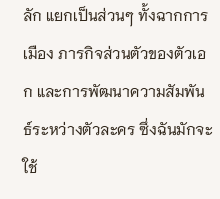ลัก แยกเป็นส่วนๆ ทั้งฉากการเมือง ภารกิจส่วนตัวของตัวเอก และการพัฒนาความสัมพันธ์ระหว่างตัวละคร ซึ่งฉันมักจะใช้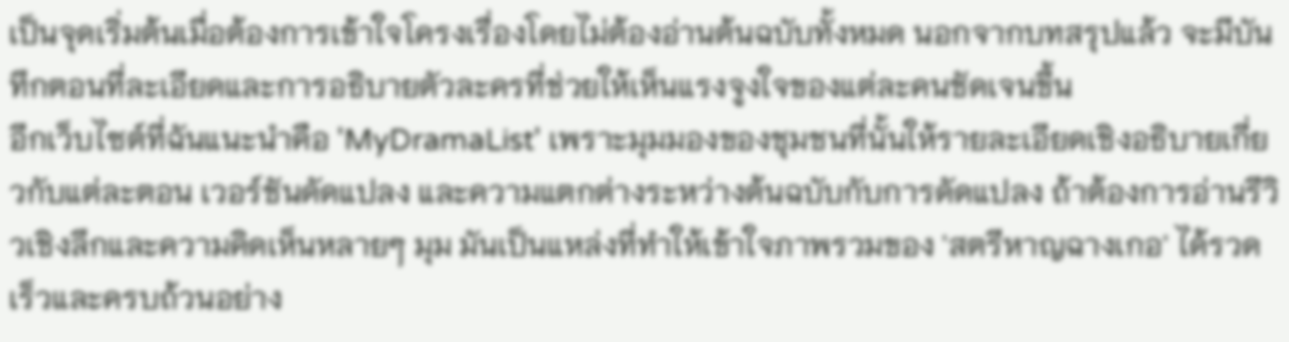เป็นจุดเริ่มต้นเมื่อต้องการเข้าใจโครงเรื่องโดยไม่ต้องอ่านต้นฉบับทั้งหมด นอกจากบทสรุปแล้ว จะมีบันทึกตอนที่ละเอียดและการอธิบายตัวละครที่ช่วยให้เห็นแรงจูงใจของแต่ละคนชัดเจนขึ้น
อีกเว็บไซต์ที่ฉันแนะนำคือ 'MyDramaList' เพราะมุมมองของชุมชนที่นั้นให้รายละเอียดเชิงอธิบายเกี่ยวกับแต่ละตอน เวอร์ชันดัดแปลง และความแตกต่างระหว่างต้นฉบับกับการดัดแปลง ถ้าต้องการอ่านรีวิวเชิงลึกและความคิดเห็นหลายๆ มุม มันเป็นแหล่งที่ทำให้เข้าใจภาพรวมของ 'สตรีหาญฉางเกอ' ได้รวดเร็วและครบถ้วนอย่าง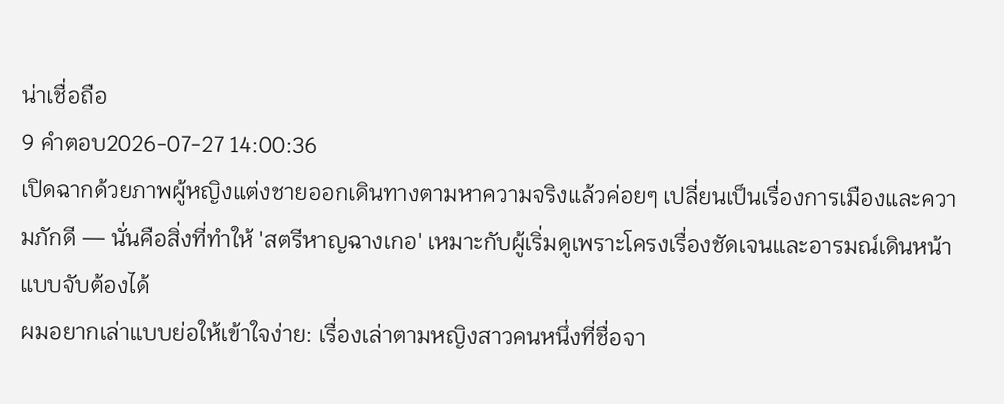น่าเชื่อถือ
9 คำตอบ2026-07-27 14:00:36
เปิดฉากด้วยภาพผู้หญิงแต่งชายออกเดินทางตามหาความจริงแล้วค่อยๆ เปลี่ยนเป็นเรื่องการเมืองและความภักดี — นั่นคือสิ่งที่ทำให้ 'สตรีหาญฉางเกอ' เหมาะกับผู้เริ่มดูเพราะโครงเรื่องชัดเจนและอารมณ์เดินหน้าแบบจับต้องได้
ผมอยากเล่าแบบย่อให้เข้าใจง่าย: เรื่องเล่าตามหญิงสาวคนหนึ่งที่ชื่อจา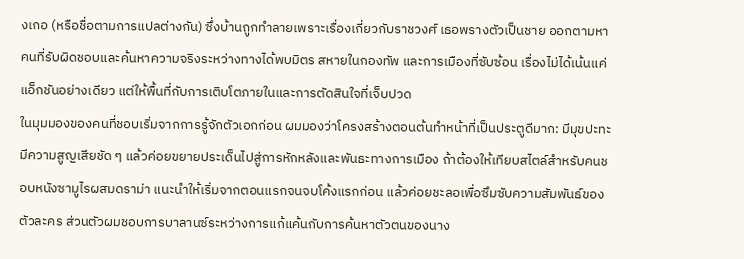งเกอ (หรือชื่อตามการแปลต่างกัน) ซึ่งบ้านถูกทำลายเพราะเรื่องเกี่ยวกับราชวงศ์ เธอพรางตัวเป็นชาย ออกตามหาคนที่รับผิดชอบและค้นหาความจริงระหว่างทางได้พบมิตร สหายในกองทัพ และการเมืองที่ซับซ้อน เรื่องไม่ได้เน้นแค่แอ็กชันอย่างเดียว แต่ให้พื้นที่กับการเติบโตภายในและการตัดสินใจที่เจ็บปวด
ในมุมมองของคนที่ชอบเริ่มจากการรู้จักตัวเอกก่อน ผมมองว่าโครงสร้างตอนต้นทำหน้าที่เป็นประตูดีมาก: มีมุขปะทะ มีความสูญเสียชัด ๆ แล้วค่อยขยายประเด็นไปสู่การหักหลังและพันธะทางการเมือง ถ้าต้องให้เทียบสไตล์สำหรับคนชอบหนังซามูไรผสมดราม่า แนะนำให้เริ่มจากตอนแรกจนจบโค้งแรกก่อน แล้วค่อยชะลอเพื่อซึมซับความสัมพันธ์ของตัวละคร ส่วนตัวผมชอบการบาลานซ์ระหว่างการแก้แค้นกับการค้นหาตัวตนของนาง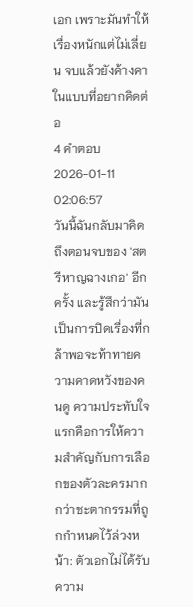เอก เพราะมันทำให้เรื่องหนักแต่ไม่เลี่ยน จบแล้วยังค้างคาในแบบที่อยากคิดต่อ
4 คำตอบ2026-01-11 02:06:57
วันนี้ฉันกลับมาคิดถึงตอนจบของ 'สตรีหาญฉางเกอ' อีกครั้ง และรู้สึกว่ามันเป็นการปิดเรื่องที่กล้าพอจะท้าทายความคาดหวังของคนดู ความประทับใจแรกคือการให้ความสำคัญกับการเลือกของตัวละครมากกว่าชะตากรรมที่ถูกกำหนดไว้ล่วงหน้า: ตัวเอกไม่ได้รับความ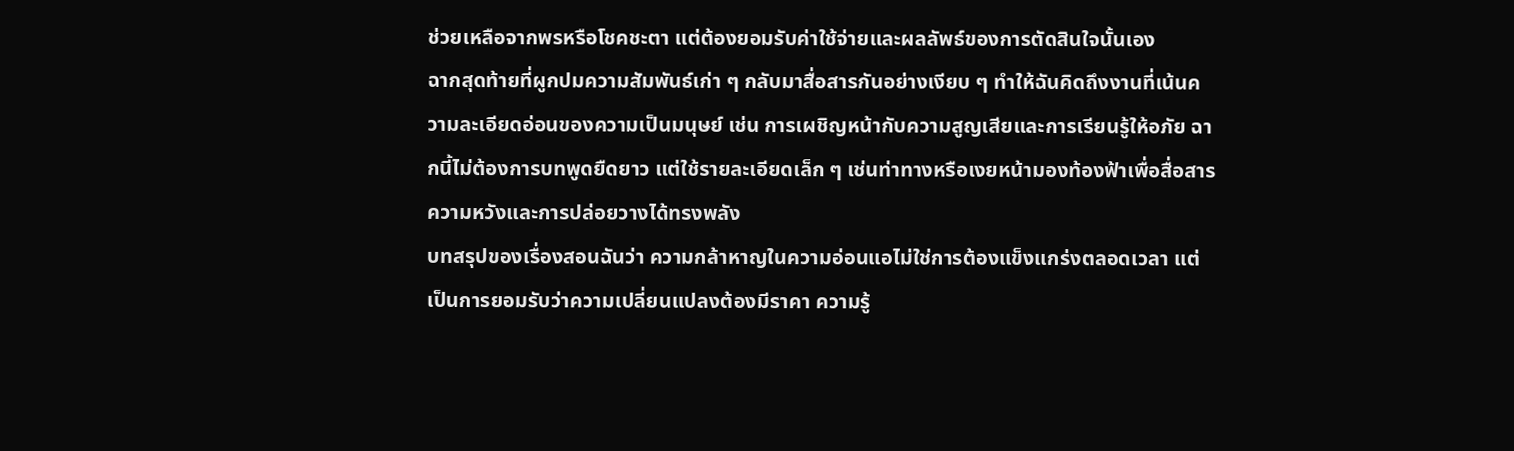ช่วยเหลือจากพรหรือโชคชะตา แต่ต้องยอมรับค่าใช้จ่ายและผลลัพธ์ของการตัดสินใจนั้นเอง
ฉากสุดท้ายที่ผูกปมความสัมพันธ์เก่า ๆ กลับมาสื่อสารกันอย่างเงียบ ๆ ทำให้ฉันคิดถึงงานที่เน้นความละเอียดอ่อนของความเป็นมนุษย์ เช่น การเผชิญหน้ากับความสูญเสียและการเรียนรู้ให้อภัย ฉากนี้ไม่ต้องการบทพูดยืดยาว แต่ใช้รายละเอียดเล็ก ๆ เช่นท่าทางหรือเงยหน้ามองท้องฟ้าเพื่อสื่อสารความหวังและการปล่อยวางได้ทรงพลัง
บทสรุปของเรื่องสอนฉันว่า ความกล้าหาญในความอ่อนแอไม่ใช่การต้องแข็งแกร่งตลอดเวลา แต่เป็นการยอมรับว่าความเปลี่ยนแปลงต้องมีราคา ความรู้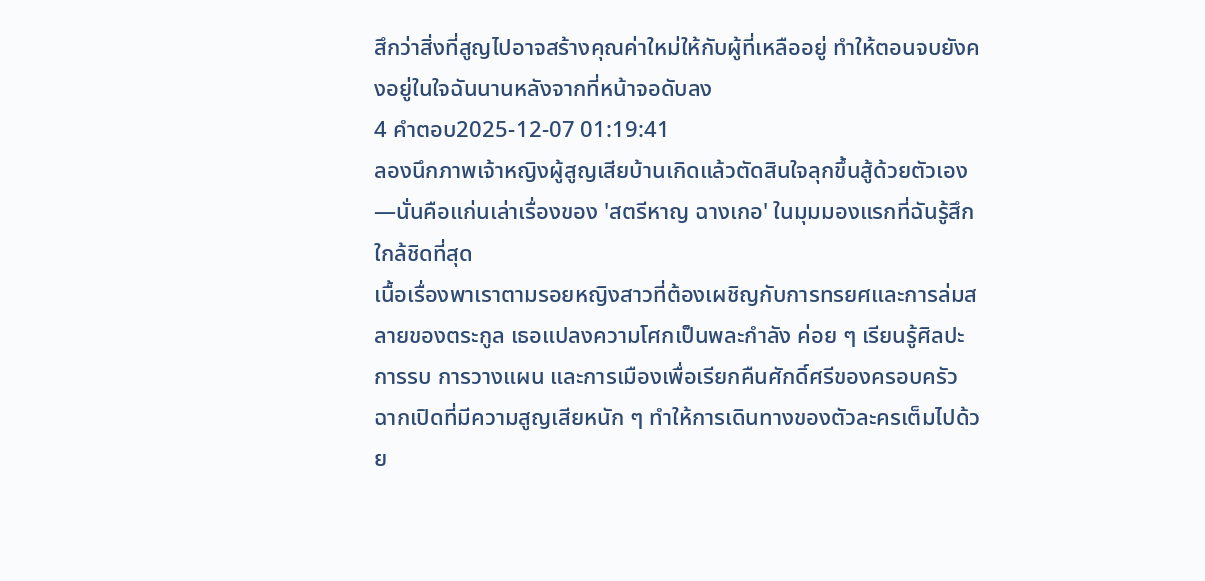สึกว่าสิ่งที่สูญไปอาจสร้างคุณค่าใหม่ให้กับผู้ที่เหลืออยู่ ทำให้ตอนจบยังคงอยู่ในใจฉันนานหลังจากที่หน้าจอดับลง
4 คำตอบ2025-12-07 01:19:41
ลองนึกภาพเจ้าหญิงผู้สูญเสียบ้านเกิดแล้วตัดสินใจลุกขึ้นสู้ด้วยตัวเอง—นั่นคือแก่นเล่าเรื่องของ 'สตรีหาญ ฉางเกอ' ในมุมมองแรกที่ฉันรู้สึกใกล้ชิดที่สุด
เนื้อเรื่องพาเราตามรอยหญิงสาวที่ต้องเผชิญกับการทรยศและการล่มสลายของตระกูล เธอแปลงความโศกเป็นพละกำลัง ค่อย ๆ เรียนรู้ศิลปะการรบ การวางแผน และการเมืองเพื่อเรียกคืนศักดิ์ศรีของครอบครัว ฉากเปิดที่มีความสูญเสียหนัก ๆ ทำให้การเดินทางของตัวละครเต็มไปด้วย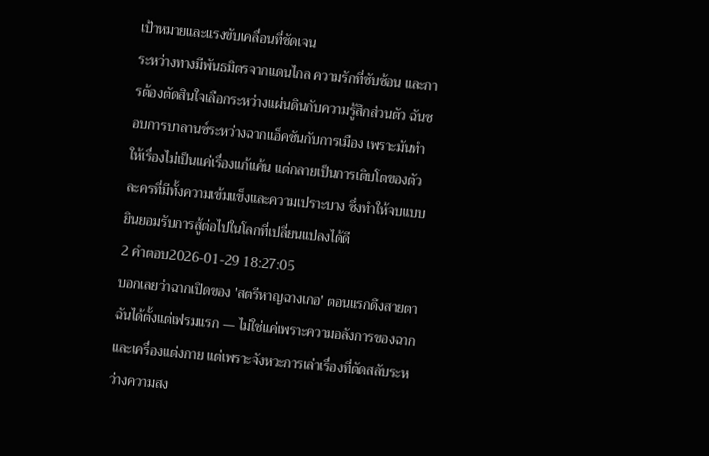เป้าหมายและแรงขับเคลื่อนที่ชัดเจน
ระหว่างทางมีพันธมิตรจากแดนไกล ความรักที่ซับซ้อน และการต้องตัดสินใจเลือกระหว่างแผ่นดินกับความรู้สึกส่วนตัว ฉันชอบการบาลานซ์ระหว่างฉากแอ็คชันกับการเมือง เพราะมันทำให้เรื่องไม่เป็นแค่เรื่องแก้แค้น แต่กลายเป็นการเติบโตของตัวละครที่มีทั้งความเข้มแข็งและความเปราะบาง ซึ่งทำให้จบแบบยินยอมรับการสู้ต่อไปในโลกที่เปลี่ยนแปลงได้ดี
2 คำตอบ2026-01-29 18:27:05
บอกเลยว่าฉากเปิดของ 'สตรีหาญฉางเกอ' ตอนแรกดึงสายตาฉันได้ตั้งแต่เฟรมแรก — ไม่ใช่แค่เพราะความอลังการของฉากและเครื่องแต่งกาย แต่เพราะจังหวะการเล่าเรื่องที่ตัดสลับระหว่างความสง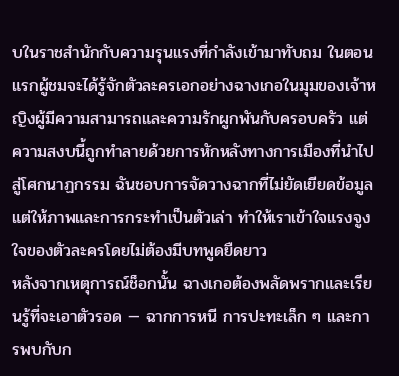บในราชสำนักกับความรุนแรงที่กำลังเข้ามาทับถม ในตอนแรกผู้ชมจะได้รู้จักตัวละครเอกอย่างฉางเกอในมุมของเจ้าหญิงผู้มีความสามารถและความรักผูกพันกับครอบครัว แต่ความสงบนี้ถูกทำลายด้วยการหักหลังทางการเมืองที่นำไปสู่โศกนาฏกรรม ฉันชอบการจัดวางฉากที่ไม่ยัดเยียดข้อมูล แต่ให้ภาพและการกระทำเป็นตัวเล่า ทำให้เราเข้าใจแรงจูงใจของตัวละครโดยไม่ต้องมีบทพูดยืดยาว
หลังจากเหตุการณ์ช็อกนั้น ฉางเกอต้องพลัดพรากและเรียนรู้ที่จะเอาตัวรอด — ฉากการหนี การปะทะเล็ก ๆ และการพบกับก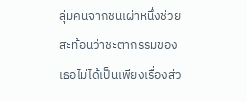ลุ่มคนจากชนเผ่าหนึ่งช่วยสะท้อนว่าชะตากรรมของเธอไม่ได้เป็นเพียงเรื่องส่ว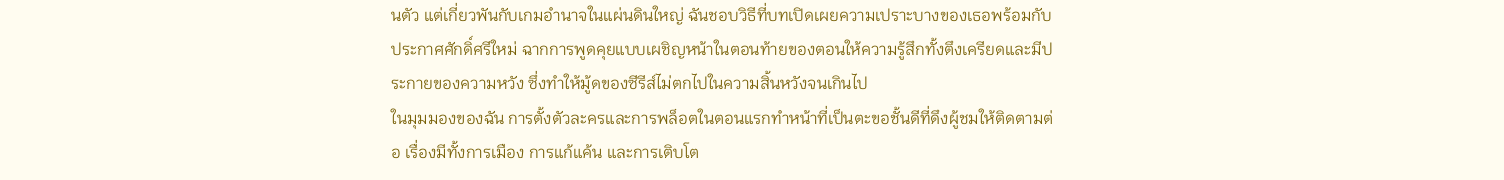นตัว แต่เกี่ยวพันกับเกมอำนาจในแผ่นดินใหญ่ ฉันชอบวิธีที่บทเปิดเผยความเปราะบางของเธอพร้อมกับประกาศศักดิ์ศรีใหม่ ฉากการพูดคุยแบบเผชิญหน้าในตอนท้ายของตอนให้ความรู้สึกทั้งตึงเครียดและมีประกายของความหวัง ซึ่งทำให้มู้ดของซีรีส์ไม่ตกไปในความสิ้นหวังจนเกินไป
ในมุมมองของฉัน การตั้งตัวละครและการพล็อตในตอนแรกทำหน้าที่เป็นตะขอชั้นดีที่ดึงผู้ชมให้ติดตามต่อ เรื่องมีทั้งการเมือง การแก้แค้น และการเติบโต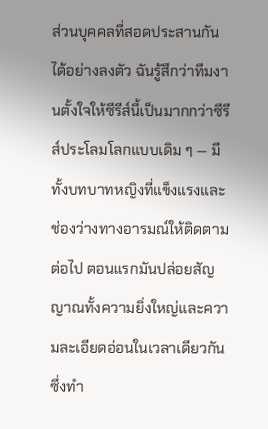ส่วนบุคคลที่สอดประสานกันได้อย่างลงตัว ฉันรู้สึกว่าทีมงานตั้งใจให้ซีรีส์นี้เป็นมากกว่าซีรีส์ประโลมโลกแบบเดิม ๆ — มีทั้งบทบาทหญิงที่แข็งแรงและช่องว่างทางอารมณ์ให้ติดตามต่อไป ตอนแรกมันปล่อยสัญญาณทั้งความยิ่งใหญ่และความละเอียดอ่อนในเวลาเดียวกัน ซึ่งทำ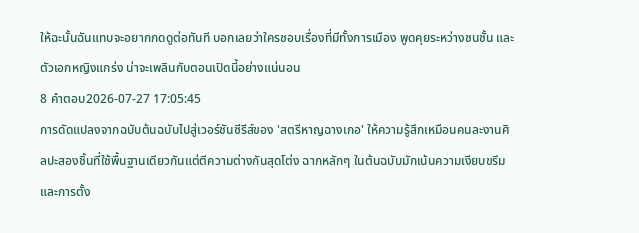ให้ฉะนั้นฉันแทบจะอยากกดดูต่อทันที บอกเลยว่าใครชอบเรื่องที่มีทั้งการเมือง พูดคุยระหว่างชนชั้น และตัวเอกหญิงแกร่ง น่าจะเพลินกับตอนเปิดนี้อย่างแน่นอน
8 คำตอบ2026-07-27 17:05:45
การดัดแปลงจากฉบับต้นฉบับไปสู่เวอร์ชันซีรีส์ของ 'สตรีหาญฉางเกอ' ให้ความรู้สึกเหมือนคนละงานศิลปะสองชิ้นที่ใช้พื้นฐานเดียวกันแต่ตีความต่างกันสุดโต่ง ฉากหลักๆ ในต้นฉบับมักเน้นความเงียบขรึมและการตั้ง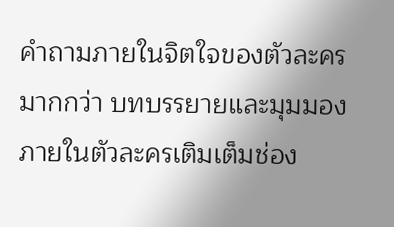คำถามภายในจิตใจของตัวละครมากกว่า บทบรรยายและมุมมองภายในตัวละครเติมเต็มช่อง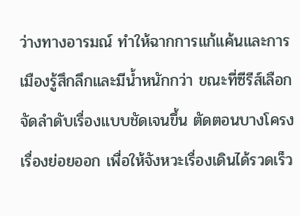ว่างทางอารมณ์ ทำให้ฉากการแก้แค้นและการเมืองรู้สึกลึกและมีน้ำหนักกว่า ขณะที่ซีรีส์เลือกจัดลำดับเรื่องแบบชัดเจนขึ้น ตัดตอนบางโครงเรื่องย่อยออก เพื่อให้จังหวะเรื่องเดินได้รวดเร็ว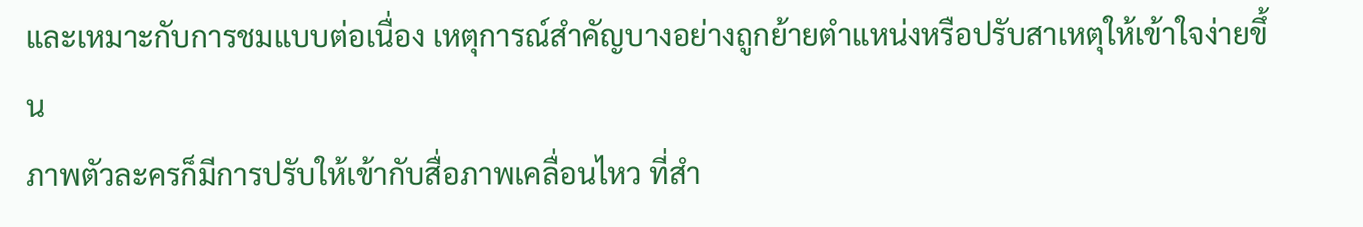และเหมาะกับการชมแบบต่อเนื่อง เหตุการณ์สำคัญบางอย่างถูกย้ายตำแหน่งหรือปรับสาเหตุให้เข้าใจง่ายขึ้น
ภาพตัวละครก็มีการปรับให้เข้ากับสื่อภาพเคลื่อนไหว ที่สำ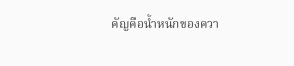คัญคือน้ำหนักของควา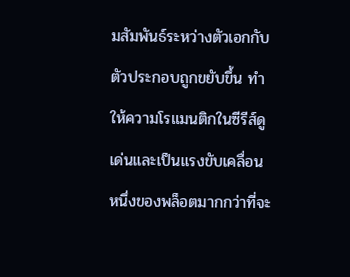มสัมพันธ์ระหว่างตัวเอกกับตัวประกอบถูกขยับขึ้น ทำให้ความโรแมนติกในซีรีส์ดูเด่นและเป็นแรงขับเคลื่อนหนึ่งของพล็อตมากกว่าที่จะ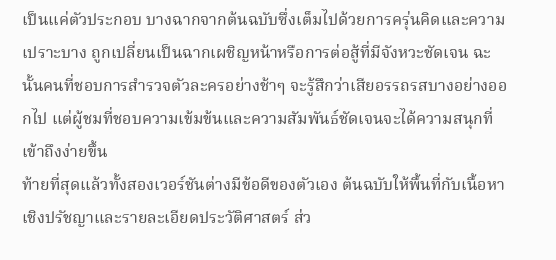เป็นแค่ตัวประกอบ บางฉากจากต้นฉบับซึ่งเต็มไปด้วยการครุ่นคิดและความเปราะบาง ถูกเปลี่ยนเป็นฉากเผชิญหน้าหรือการต่อสู้ที่มีจังหวะชัดเจน ฉะนั้นคนที่ชอบการสำรวจตัวละครอย่างช้าๆ จะรู้สึกว่าเสียอรรถรสบางอย่างออกไป แต่ผู้ชมที่ชอบความเข้มข้นและความสัมพันธ์ชัดเจนจะได้ความสนุกที่เข้าถึงง่ายขึ้น
ท้ายที่สุดแล้วทั้งสองเวอร์ชันต่างมีข้อดีของตัวเอง ต้นฉบับให้พื้นที่กับเนื้อหาเชิงปรัชญาและรายละเอียดประวัติศาสตร์ ส่ว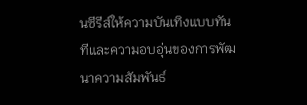นซีรีส์ให้ความบันเทิงแบบทันทีและความอบอุ่นของการพัฒนาความสัมพันธ์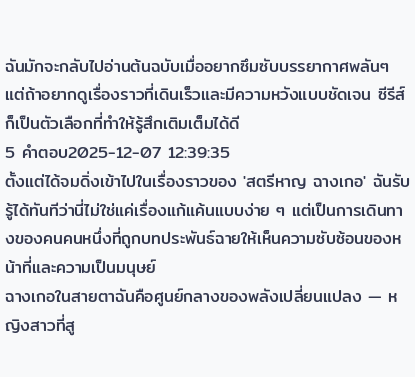ฉันมักจะกลับไปอ่านต้นฉบับเมื่ออยากซึมซับบรรยากาศพลันๆ แต่ถ้าอยากดูเรื่องราวที่เดินเร็วและมีความหวังแบบชัดเจน ซีรีส์ก็เป็นตัวเลือกที่ทำให้รู้สึกเติมเต็มได้ดี
5 คำตอบ2025-12-07 12:39:35
ตั้งแต่ได้จมดิ่งเข้าไปในเรื่องราวของ 'สตรีหาญ ฉางเกอ' ฉันรับรู้ได้ทันทีว่านี่ไม่ใช่แค่เรื่องแก้แค้นแบบง่าย ๆ แต่เป็นการเดินทางของคนคนหนึ่งที่ถูกบทประพันธ์ฉายให้เห็นความซับซ้อนของหน้าที่และความเป็นมนุษย์
ฉางเกอในสายตาฉันคือศูนย์กลางของพลังเปลี่ยนแปลง — หญิงสาวที่สู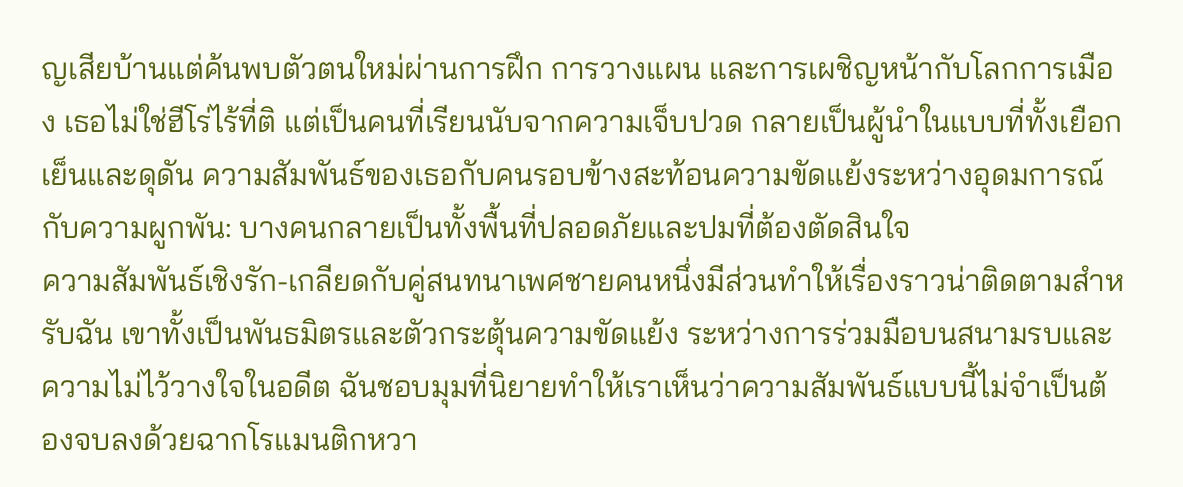ญเสียบ้านแต่ค้นพบตัวตนใหม่ผ่านการฝึก การวางแผน และการเผชิญหน้ากับโลกการเมือง เธอไม่ใช่ฮีโร่ไร้ที่ติ แต่เป็นคนที่เรียนนับจากความเจ็บปวด กลายเป็นผู้นำในแบบที่ทั้งเยือกเย็นและดุดัน ความสัมพันธ์ของเธอกับคนรอบข้างสะท้อนความขัดแย้งระหว่างอุดมการณ์กับความผูกพัน: บางคนกลายเป็นทั้งพื้นที่ปลอดภัยและปมที่ต้องตัดสินใจ
ความสัมพันธ์เชิงรัก-เกลียดกับคู่สนทนาเพศชายคนหนึ่งมีส่วนทำให้เรื่องราวน่าติดตามสำหรับฉัน เขาทั้งเป็นพันธมิตรและตัวกระตุ้นความขัดแย้ง ระหว่างการร่วมมือบนสนามรบและความไม่ไว้วางใจในอดีต ฉันชอบมุมที่นิยายทำให้เราเห็นว่าความสัมพันธ์แบบนี้ไม่จำเป็นต้องจบลงด้วยฉากโรแมนติกหวา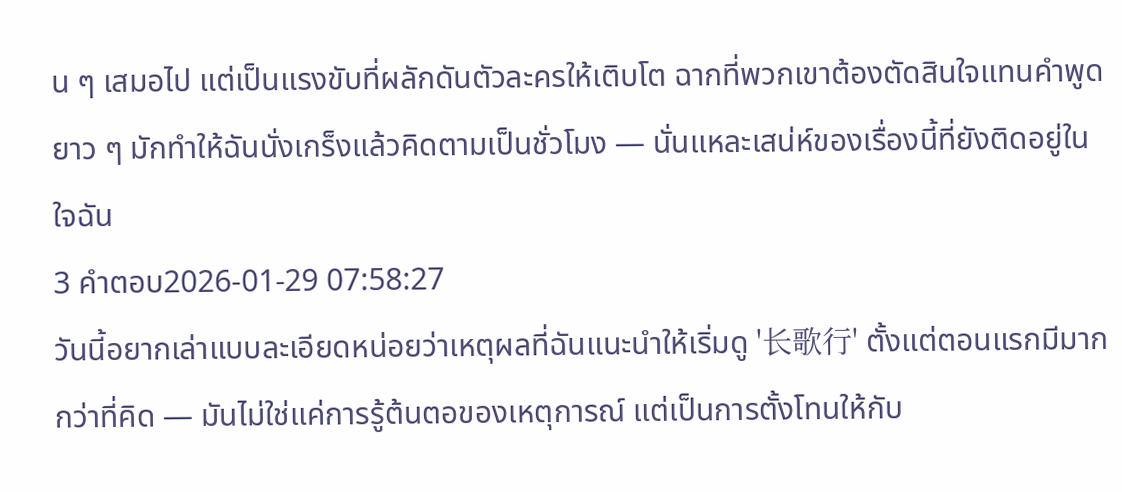น ๆ เสมอไป แต่เป็นแรงขับที่ผลักดันตัวละครให้เติบโต ฉากที่พวกเขาต้องตัดสินใจแทนคำพูดยาว ๆ มักทำให้ฉันนั่งเกร็งแล้วคิดตามเป็นชั่วโมง — นั่นแหละเสน่ห์ของเรื่องนี้ที่ยังติดอยู่ในใจฉัน
3 คำตอบ2026-01-29 07:58:27
วันนี้อยากเล่าแบบละเอียดหน่อยว่าเหตุผลที่ฉันแนะนำให้เริ่มดู '长歌行' ตั้งแต่ตอนแรกมีมากกว่าที่คิด — มันไม่ใช่แค่การรู้ต้นตอของเหตุการณ์ แต่เป็นการตั้งโทนให้กับ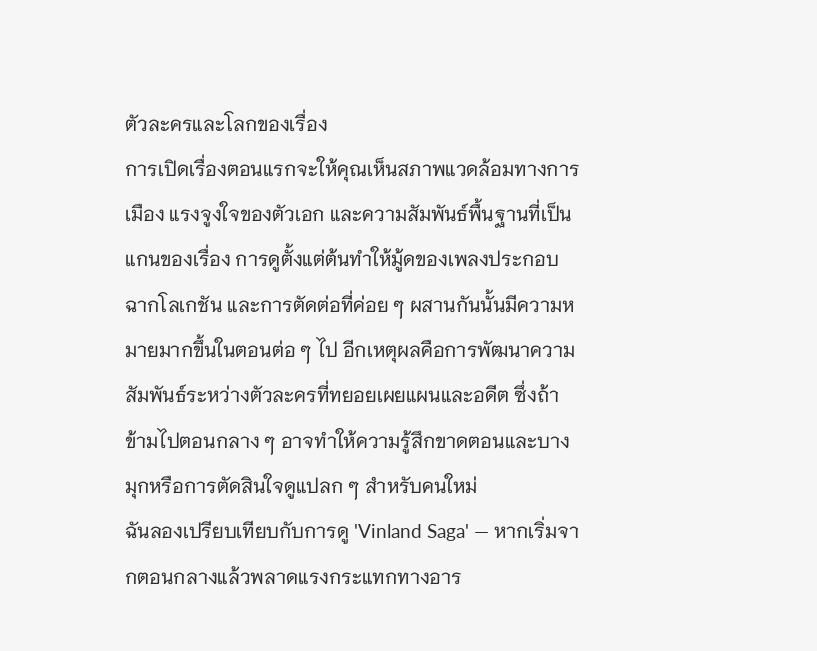ตัวละครและโลกของเรื่อง
การเปิดเรื่องตอนแรกจะให้คุณเห็นสภาพแวดล้อมทางการเมือง แรงจูงใจของตัวเอก และความสัมพันธ์พื้นฐานที่เป็นแกนของเรื่อง การดูตั้งแต่ต้นทำให้มู้ดของเพลงประกอบ ฉากโลเกชัน และการตัดต่อที่ค่อย ๆ ผสานกันนั้นมีความหมายมากขึ้นในตอนต่อ ๆ ไป อีกเหตุผลคือการพัฒนาความสัมพันธ์ระหว่างตัวละครที่ทยอยเผยแผนและอดีต ซึ่งถ้าข้ามไปตอนกลาง ๆ อาจทำให้ความรู้สึกขาดตอนและบางมุกหรือการตัดสินใจดูแปลก ๆ สำหรับคนใหม่
ฉันลองเปรียบเทียบกับการดู 'Vinland Saga' — หากเริ่มจากตอนกลางแล้วพลาดแรงกระแทกทางอาร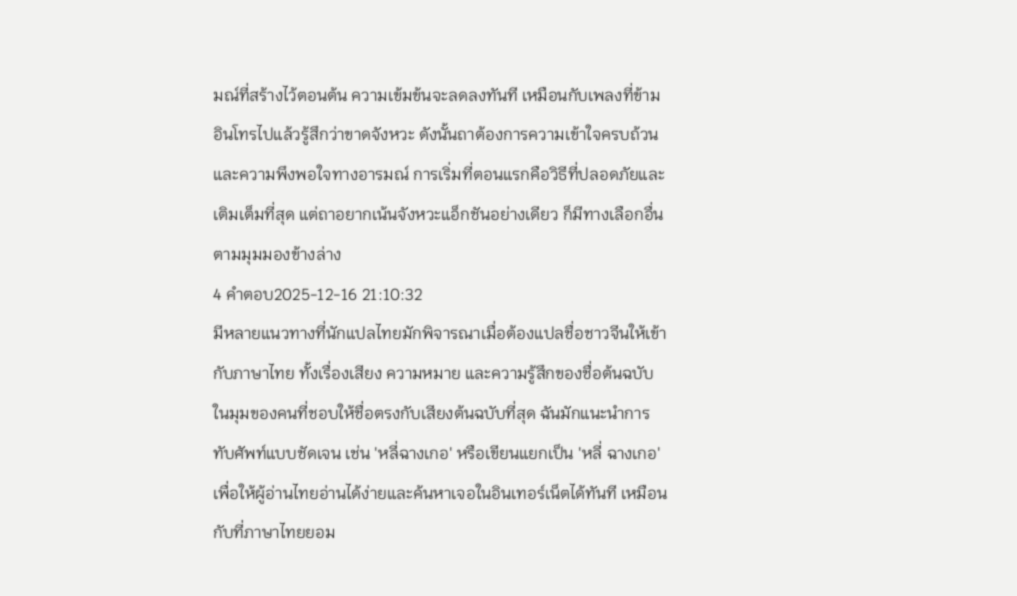มณ์ที่สร้างไว้ตอนต้น ความเข้มข้นจะลดลงทันที เหมือนกับเพลงที่ข้ามอินโทรไปแล้วรู้สึกว่าขาดจังหวะ ดังนั้นถาต้องการความเข้าใจครบถ้วนและความพึงพอใจทางอารมณ์ การเริ่มที่ตอนแรกคือวิธีที่ปลอดภัยและเติมเต็มที่สุด แต่ถาอยากเน้นจังหวะแอ็กชันอย่างเดียว ก็มีทางเลือกอื่นตามมุมมองข้างล่าง
4 คำตอบ2025-12-16 21:10:32
มีหลายแนวทางที่นักแปลไทยมักพิจารณาเมื่อต้องแปลชื่อชาวจีนให้เข้ากับภาษาไทย ทั้งเรื่องเสียง ความหมาย และความรู้สึกของชื่อต้นฉบับ
ในมุมของคนที่ชอบให้ชื่อตรงกับเสียงต้นฉบับที่สุด ฉันมักแนะนำการทับศัพท์แบบชัดเจน เช่น 'หลี่ฉางเกอ' หรือเขียนแยกเป็น 'หลี่ ฉางเกอ' เพื่อให้ผู้อ่านไทยอ่านได้ง่ายและค้นหาเจอในอินเทอร์เน็ตได้ทันที เหมือนกับที่ภาษาไทยยอม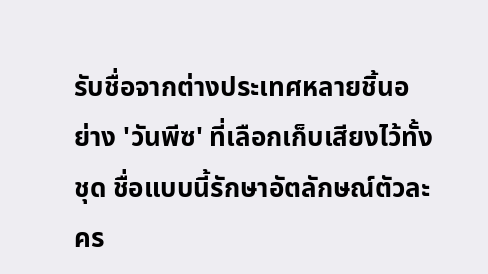รับชื่อจากต่างประเทศหลายชิ้นอย่าง 'วันพีซ' ที่เลือกเก็บเสียงไว้ทั้งชุด ชื่อแบบนี้รักษาอัตลักษณ์ตัวละคร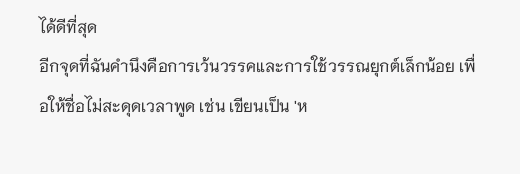ได้ดีที่สุด
อีกจุดที่ฉันคำนึงคือการเว้นวรรคและการใช้วรรณยุกต์เล็กน้อย เพื่อให้ชื่อไม่สะดุดเวลาพูด เช่น เขียนเป็น 'ห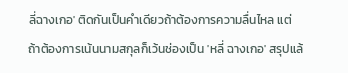ลี่ฉางเกอ' ติดกันเป็นคำเดียวถ้าต้องการความลื่นไหล แต่ถ้าต้องการเน้นนามสกุลก็เว้นช่องเป็น 'หลี่ ฉางเกอ' สรุปแล้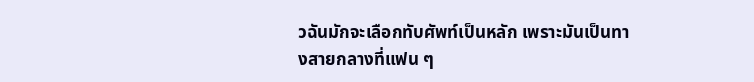วฉันมักจะเลือกทับศัพท์เป็นหลัก เพราะมันเป็นทางสายกลางที่แฟน ๆ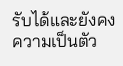รับได้และยังคงความเป็นตัว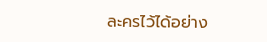ละครไว้ได้อย่าง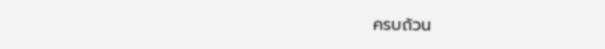ครบถ้วน